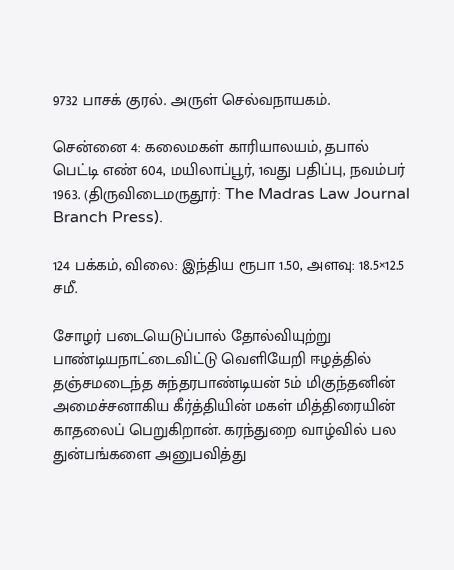9732 பாசக் குரல். அருள் செல்வநாயகம்.

சென்னை 4: கலைமகள் காரியாலயம், தபால் பெட்டி எண் 604, மயிலாப்பூர், 1வது பதிப்பு, நவம்பர் 1963. (திருவிடைமருதூர்: The Madras Law Journal Branch Press).

124 பக்கம், விலை: இந்திய ரூபா 1.50, அளவு: 18.5×12.5 சமீ.

சோழர் படையெடுப்பால் தோல்வியுற்று பாண்டியநாட்டைவிட்டு வெளியேறி ஈழத்தில் தஞ்சமடைந்த சுந்தரபாண்டியன் 5ம் மிகுந்தனின் அமைச்சனாகிய கீர்த்தியின் மகள் மித்திரையின் காதலைப் பெறுகிறான். கரந்துறை வாழ்வில் பல துன்பங்களை அனுபவித்து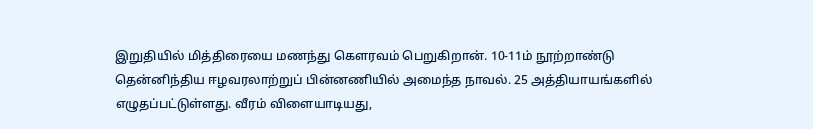இறுதியில் மித்திரையை மணந்து கௌரவம் பெறுகிறான். 10-11ம் நூற்றாண்டு தென்னிந்திய ஈழவரலாற்றுப் பின்னணியில் அமைந்த நாவல். 25 அத்தியாயங்களில் எழுதப்பட்டுள்ளது. வீரம் விளையாடியது,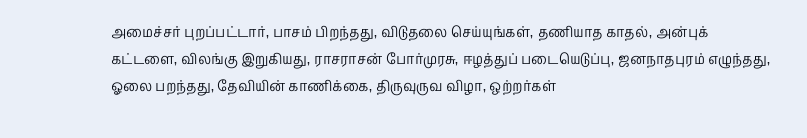அமைச்சர் புறப்பட்டார், பாசம் பிறந்தது, விடுதலை செய்யுங்கள், தணியாத காதல், அன்புக் கட்டளை, விலங்கு இறுகியது, ராசராசன் போர்முரசு, ஈழத்துப் படையெடுப்பு, ஜனநாதபுரம் எழுந்தது, ஓலை பறந்தது, தேவியின் காணிக்கை, திருவுருவ விழா, ஒற்றர்கள்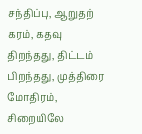சந்திப்பு, ஆறுதற் கரம், கதவு திறந்தது, திட்டம் பிறந்தது, முத்திரை மோதிரம், சிறையிலே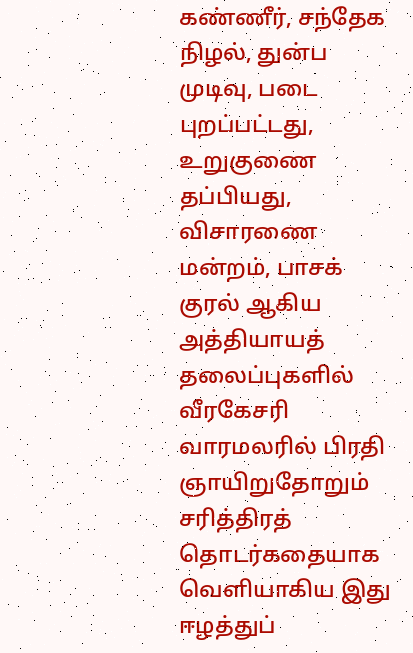கண்ணீர், சந்தேக நிழல், துன்ப முடிவு, படை புறப்பட்டது, உறுகுணை தப்பியது, விசாரணை மன்றம், பாசக் குரல் ஆகிய அத்தியாயத் தலைப்புகளில் வீரகேசரி வாரமலரில் பிரதி ஞாயிறுதோறும்  சரித்திரத் தொடர்கதையாக வெளியாகிய இது ஈழத்துப்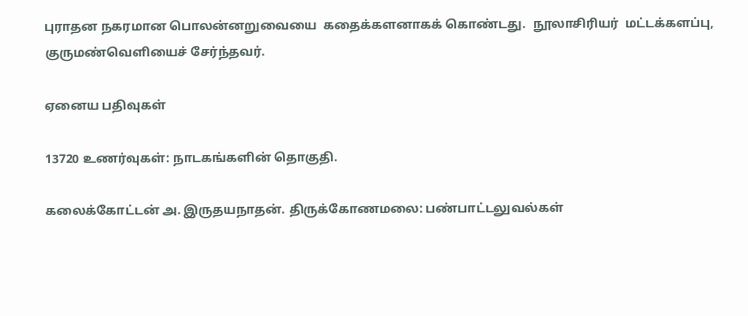புராதன நகரமான பொலன்னறுவையை  கதைக்களனாகக் கொண்டது.  நூலாசிரியர்  மட்டக்களப்பு, குருமண்வெளியைச் சேர்ந்தவர்.

ஏனைய பதிவுகள்

13720 உணர்வுகள்: நாடகங்களின் தொகுதி.

கலைக்கோட்டன் அ. இருதயநாதன். திருக்கோணமலை: பண்பாட்டலுவல்கள்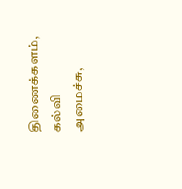திணைக்களம், கல்வி அமைச்சு,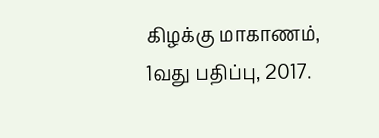கிழக்கு மாகாணம், 1வது பதிப்பு, 2017.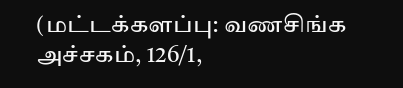(மட்டக்களப்பு: வணசிங்க அச்சகம், 126/1,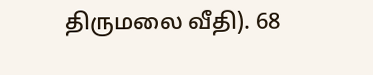திருமலை வீதி). 68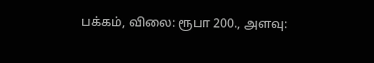பக்கம், விலை: ரூபா 200., அளவு: